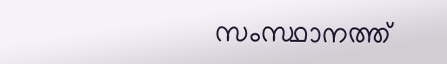സംസ്ഥാനത്ത്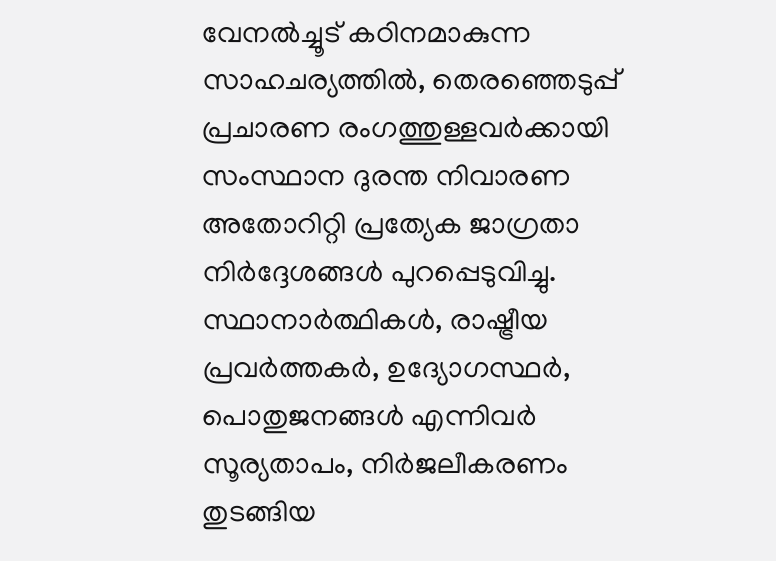വേനൽച്ചൂട് കഠിനമാകുന്ന സാഹചര്യത്തിൽ, തെരഞ്ഞെടുപ്പ് പ്രചാരണ രംഗത്തുള്ളവർക്കായി സംസ്ഥാന ദുരന്ത നിവാരണ അതോറിറ്റി പ്രത്യേക ജാഗ്രതാ നിർദ്ദേശങ്ങൾ പുറപ്പെടുവിച്ചു. സ്ഥാനാർത്ഥികൾ, രാഷ്ട്രീയ പ്രവർത്തകർ, ഉദ്യോഗസ്ഥർ, പൊതുജനങ്ങൾ എന്നിവർ സൂര്യതാപം, നിർജലീകരണം തുടങ്ങിയ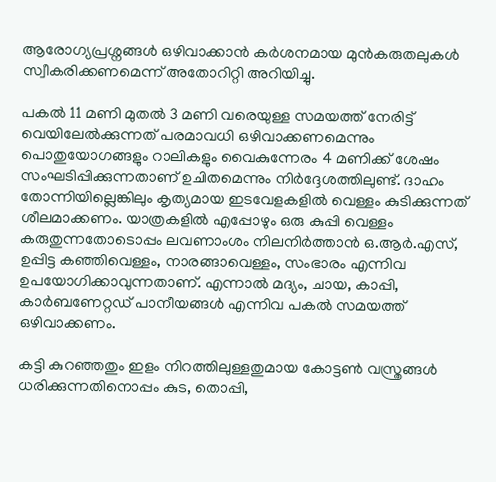ആരോഗ്യപ്രശ്നങ്ങൾ ഒഴിവാക്കാൻ കർശനമായ മുൻകരുതലുകൾ സ്വീകരിക്കണമെന്ന് അതോറിറ്റി അറിയിച്ചു.

പകൽ 11 മണി മുതൽ 3 മണി വരെയുള്ള സമയത്ത് നേരിട്ട് വെയിലേൽക്കുന്നത് പരമാവധി ഒഴിവാക്കണമെന്നും പൊതുയോഗങ്ങളും റാലികളും വൈകുന്നേരം 4 മണിക്ക് ശേഷം സംഘടിപ്പിക്കുന്നതാണ് ഉചിതമെന്നും നിർദ്ദേശത്തിലുണ്ട്. ദാഹം തോന്നിയില്ലെങ്കിലും കൃത്യമായ ഇടവേളകളിൽ വെള്ളം കുടിക്കുന്നത് ശീലമാക്കണം. യാത്രകളിൽ എപ്പോഴും ഒരു കുപ്പി വെള്ളം കരുതുന്നതോടൊപ്പം ലവണാംശം നിലനിർത്താൻ ഒ.ആർ.എസ്, ഉപ്പിട്ട കഞ്ഞിവെള്ളം, നാരങ്ങാവെള്ളം, സംഭാരം എന്നിവ ഉപയോഗിക്കാവുന്നതാണ്. എന്നാൽ മദ്യം, ചായ, കാപ്പി, കാർബണേറ്റഡ് പാനീയങ്ങൾ എന്നിവ പകൽ സമയത്ത് ഒഴിവാക്കണം.

കട്ടി കുറഞ്ഞതും ഇളം നിറത്തിലുള്ളതുമായ കോട്ടൺ വസ്ത്രങ്ങൾ ധരിക്കുന്നതിനൊപ്പം കുട, തൊപ്പി,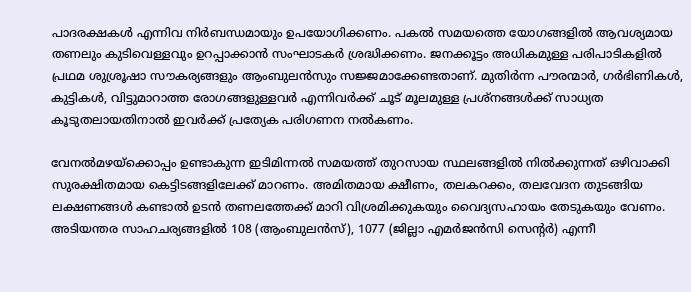പാദരക്ഷകൾ എന്നിവ നിർബന്ധമായും ഉപയോഗിക്കണം. പകൽ സമയത്തെ യോഗങ്ങളിൽ ആവശ്യമായ തണലും കുടിവെള്ളവും ഉറപ്പാക്കാൻ സംഘാടകർ ശ്രദ്ധിക്കണം. ജനക്കൂട്ടം അധികമുള്ള പരിപാടികളിൽ പ്രഥമ ശുശ്രൂഷാ സൗകര്യങ്ങളും ആംബുലൻസും സജ്ജമാക്കേണ്ടതാണ്. മുതിർന്ന പൗരന്മാർ, ഗർഭിണികൾ, കുട്ടികൾ, വിട്ടുമാറാത്ത രോഗങ്ങളുള്ളവർ എന്നിവർക്ക് ചൂട് മൂലമുള്ള പ്രശ്നങ്ങൾക്ക് സാധ്യത കൂടുതലായതിനാൽ ഇവർക്ക് പ്രത്യേക പരിഗണന നൽകണം.

വേനൽമഴയ്ക്കൊപ്പം ഉണ്ടാകുന്ന ഇടിമിന്നൽ സമയത്ത് തുറസായ സ്ഥലങ്ങളിൽ നിൽക്കുന്നത് ഒഴിവാക്കി സുരക്ഷിതമായ കെട്ടിടങ്ങളിലേക്ക് മാറണം. അമിതമായ ക്ഷീണം, തലകറക്കം, തലവേദന തുടങ്ങിയ ലക്ഷണങ്ങൾ കണ്ടാൽ ഉടൻ തണലത്തേക്ക് മാറി വിശ്രമിക്കുകയും വൈദ്യസഹായം തേടുകയും വേണം. അടിയന്തര സാഹചര്യങ്ങളിൽ 108 (ആംബുലൻസ്), 1077 (ജില്ലാ എമർജൻസി സെന്റർ) എന്നീ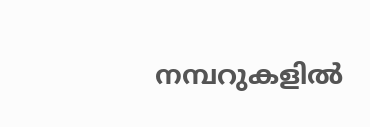നമ്പറുകളിൽ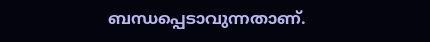ബന്ധപ്പെടാവുന്നതാണ്.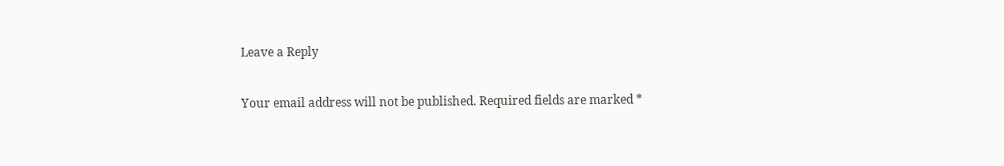Leave a Reply

Your email address will not be published. Required fields are marked *